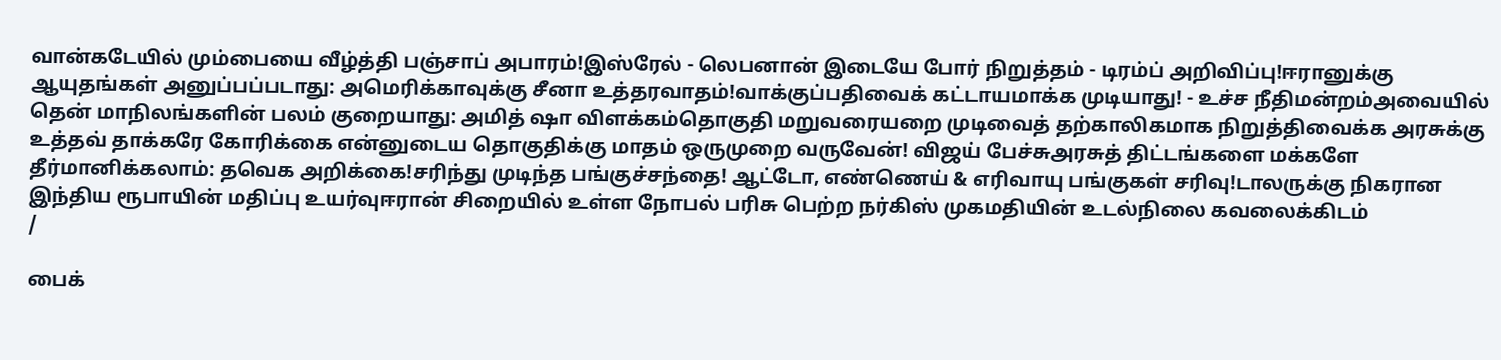வான்கடேயில் மும்பையை வீழ்த்தி பஞ்சாப் அபாரம்!இஸ்ரேல் - லெபனான் இடையே போர் நிறுத்தம் - டிரம்ப் அறிவிப்பு!ஈரானுக்கு ஆயுதங்கள் அனுப்பப்படாது: அமெரிக்காவுக்கு சீனா உத்தரவாதம்!வாக்குப்பதிவைக் கட்டாயமாக்க முடியாது! - உச்ச நீதிமன்றம்அவையில் தென் மாநிலங்களின் பலம் குறையாது: அமித் ஷா விளக்கம்தொகுதி மறுவரையறை முடிவைத் தற்காலிகமாக நிறுத்திவைக்க அரசுக்கு உத்தவ் தாக்கரே கோரிக்கை என்னுடைய தொகுதிக்கு மாதம் ஒருமுறை வருவேன்! விஜய் பேச்சுஅரசுத் திட்டங்களை மக்களே தீர்மானிக்கலாம்: தவெக அறிக்கை!சரிந்து முடிந்த பங்குச்சந்தை! ஆட்டோ, எண்ணெய் & எரிவாயு பங்குகள் சரிவு!டாலருக்கு நிகரான இந்திய ரூபாயின் மதிப்பு உயர்வுஈரான் சிறையில் உள்ள நோபல் பரிசு பெற்ற நர்கிஸ் முகமதியின் உடல்நிலை கவலைக்கிடம்
/

பைக்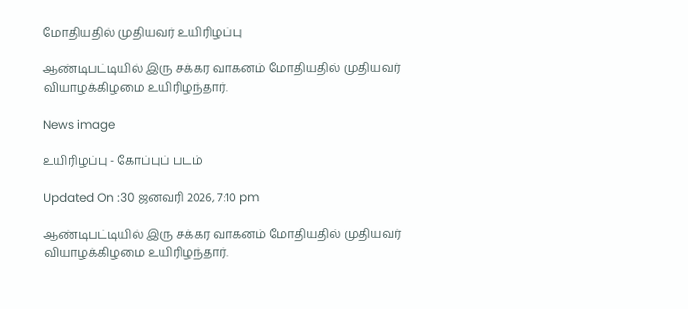மோதியதில் முதியவர் உயிரிழப்பு

ஆண்டிபட்டியில் இரு சக்கர வாகனம் மோதியதில் முதியவர் வியாழக்கிழமை உயிரிழந்தார்.

News image

உயிரிழப்பு - கோப்புப் படம்

Updated On :30 ஜனவரி 2026, 7:10 pm

ஆண்டிபட்டியில் இரு சக்கர வாகனம் மோதியதில் முதியவர் வியாழக்கிழமை உயிரிழந்தார்.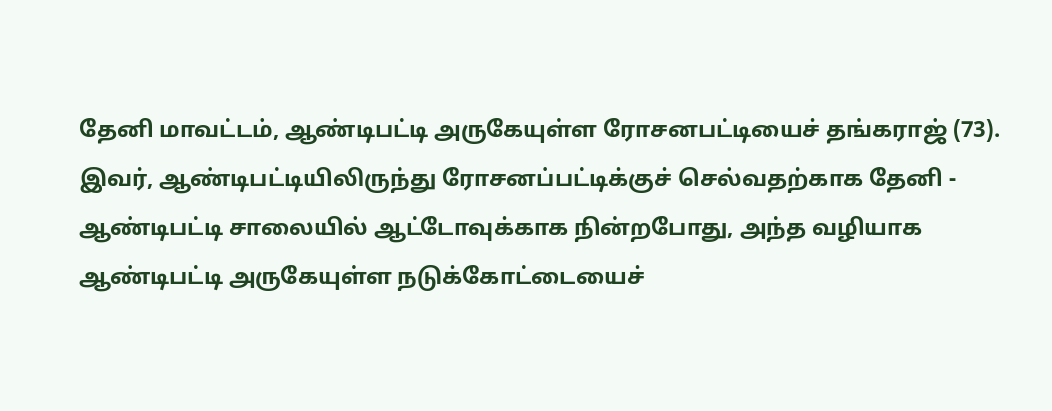தேனி மாவட்டம், ஆண்டிபட்டி அருகேயுள்ள ரோசனபட்டியைச் தங்கராஜ் (73). இவர், ஆண்டிபட்டியிலிருந்து ரோசனப்பட்டிக்குச் செல்வதற்காக தேனி - ஆண்டிபட்டி சாலையில் ஆட்டோவுக்காக நின்றபோது, அந்த வழியாக ஆண்டிபட்டி அருகேயுள்ள நடுக்கோட்டையைச்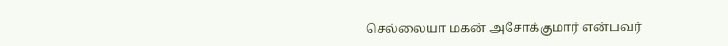செல்லையா மகன் அசோக்குமார் என்பவர்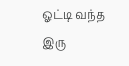ஓட்டி வந்த இரு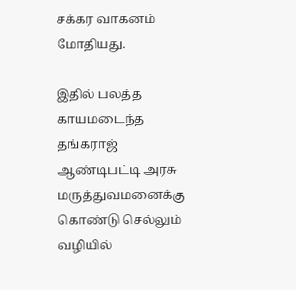சக்கர வாகனம் மோதியது.

இதில் பலத்த காயமடைந்த தங்கராஜ் ஆண்டிபட்டி அரசு மருத்துவமனைக்கு கொண்டு செல்லும் வழியில்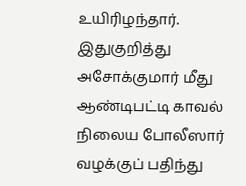உயிரிழந்தார். இதுகுறித்து அசோக்குமார் மீது ஆண்டிபட்டி காவல் நிலைய போலீஸார் வழக்குப் பதிந்து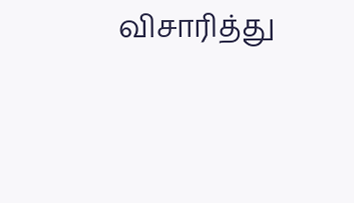விசாரித்து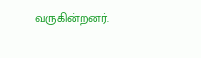வருகின்றனர்.